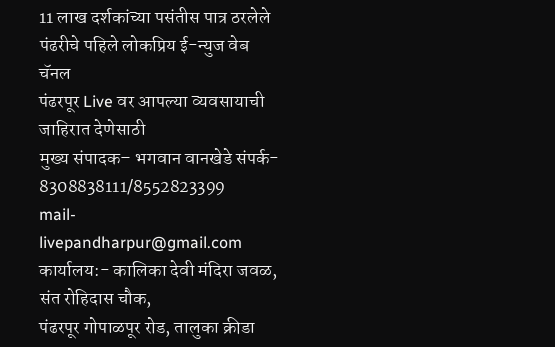11 लाख दर्शकांच्या पसंतीस पात्र ठरलेले
पंढरीचे पहिले लोकप्रिय ई-न्युज वेब चॅनल
पंढरपूर Live वर आपल्या व्यवसायाची जाहिरात देणेसाठी
मुख्य संपादक– भगवान वानखेडे संपर्क- 8308838111/8552823399
mail- livepandharpur@gmail.com
कार्यालय:- कालिका देवी मंदिरा जवळ, संत रोहिदास चौक,
पंढरपूर गोपाळपूर रोड, तालुका क्रीडा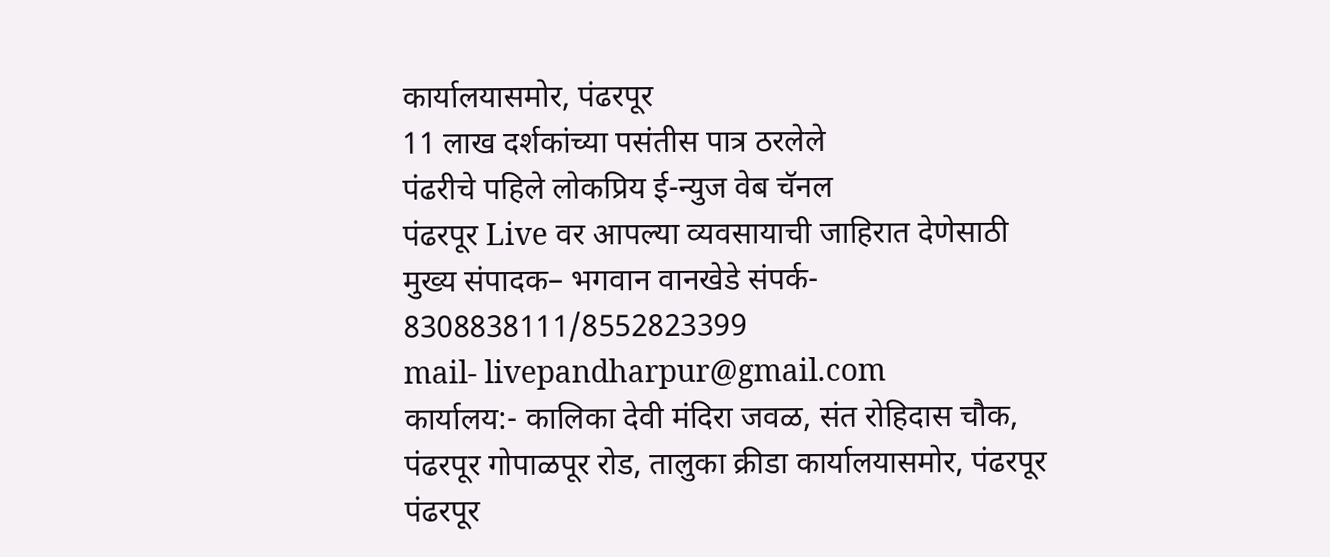कार्यालयासमोर, पंढरपूर
11 लाख दर्शकांच्या पसंतीस पात्र ठरलेले
पंढरीचे पहिले लोकप्रिय ई-न्युज वेब चॅनल
पंढरपूर Live वर आपल्या व्यवसायाची जाहिरात देणेसाठी
मुख्य संपादक– भगवान वानखेडे संपर्क- 8308838111/8552823399
mail- livepandharpur@gmail.com
कार्यालय:- कालिका देवी मंदिरा जवळ, संत रोहिदास चौक,
पंढरपूर गोपाळपूर रोड, तालुका क्रीडा कार्यालयासमोर, पंढरपूर
पंढरपूर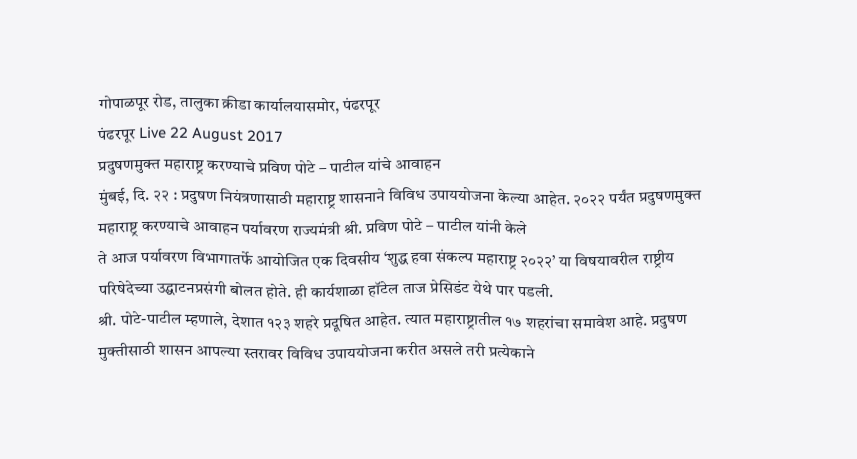गोपाळपूर रोड, तालुका क्रीडा कार्यालयासमोर, पंढरपूर
पंढरपूर Live 22 August 2017
प्रदुषणमुक्त महाराष्ट्र करण्याचे प्रविण पोटे – पाटील यांचे आवाहन
मुंबई, दि. २२ : प्रदुषण नियंत्रणासाठी महाराष्ट्र शासनाने विविध उपाययोजना केल्या आहेत. २०२२ पर्यंत प्रदुषणमुक्त महाराष्ट्र करण्याचे आवाहन पर्यावरण राज्यमंत्री श्री. प्रविण पोटे – पाटील यांनी केले
ते आज पर्यावरण विभागातर्फे आयोजित एक दिवसीय ‘शुद्ध हवा संकल्प महाराष्ट्र २०२२’ या विषयावरील राष्ट्रीय परिषेदेच्या उद्घाटनप्रसंगी बोलत होते. ही कार्यशाळा हॉटेल ताज प्रेसिडंट येथे पार पडली.
श्री. पोटे-पाटील म्हणाले, देशात १२३ शहरे प्रदूषित आहेत. त्यात महाराष्ट्रातील १७ शहरांचा समावेश आहे. प्रदुषण मुक्तीसाठी शासन आपल्या स्तरावर विविध उपाययोजना करीत असले तरी प्रत्येकाने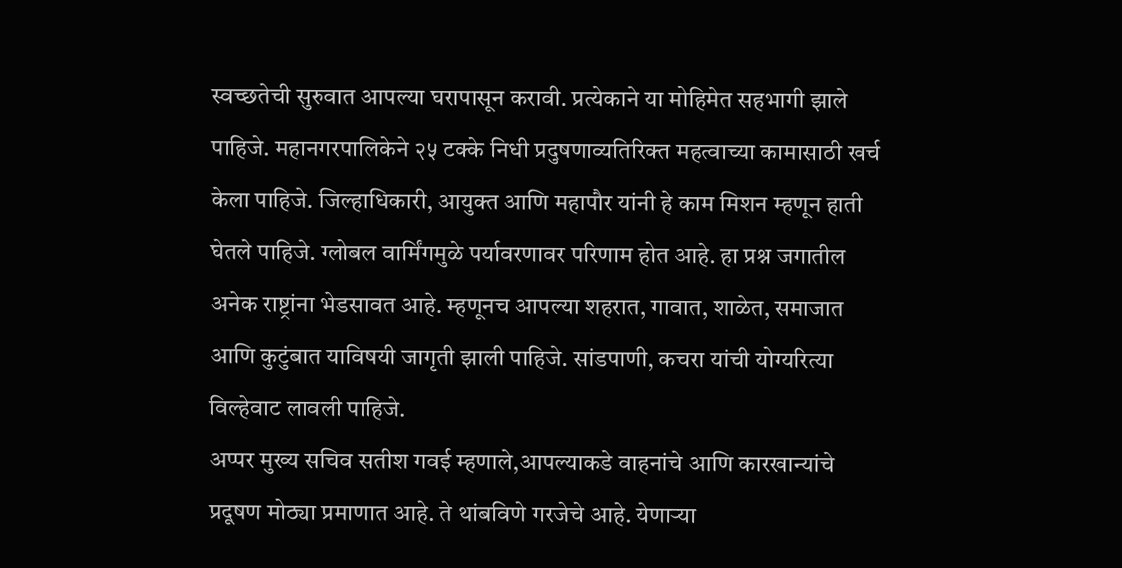स्वच्छतेची सुरुवात आपल्या घरापासून करावी. प्रत्येकाने या मोहिमेत सहभागी झाले पाहिजे. महानगरपालिकेने २५ टक्के निधी प्रदुषणाव्यतिरिक्त महत्वाच्या कामासाठी खर्च केला पाहिजे. जिल्हाधिकारी, आयुक्त आणि महापौर यांनी हे काम मिशन म्हणून हाती घेतले पाहिजे. ग्लोबल वार्मिंगमुळे पर्यावरणावर परिणाम होत आहे. हा प्रश्न जगातील अनेक राष्ट्रांना भेडसावत आहे. म्हणूनच आपल्या शहरात, गावात, शाळेत, समाजात आणि कुटुंबात याविषयी जागृती झाली पाहिजे. सांडपाणी, कचरा यांची योग्यरित्या विल्हेवाट लावली पाहिजे.
अप्पर मुख्य सचिव सतीश गवई म्हणाले,आपल्याकडे वाहनांचे आणि कारखान्यांचे प्रदूषण मोठ्या प्रमाणात आहे. ते थांबविणे गरजेचे आहे. येणाऱ्या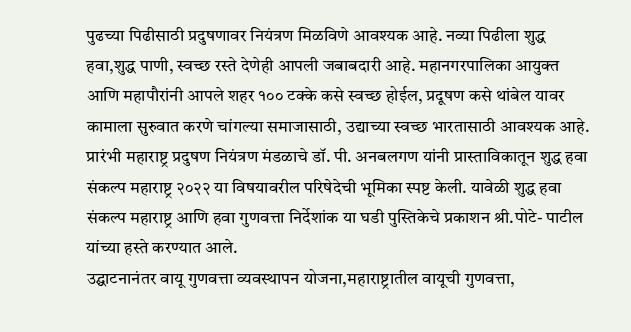पुढच्या पिढीसाठी प्रदुषणावर नियंत्रण मिळविणे आवश्यक आहे. नव्या पिढीला शुद्ध हवा,शुद्ध पाणी, स्वच्छ रस्ते देणेही आपली जबाबदारी आहे. महानगरपालिका आयुक्त आणि महापौरांनी आपले शहर १०० टक्के कसे स्वच्छ होईल, प्रदूषण कसे थांबेल यावर कामाला सुरुवात करणे चांगल्या समाजासाठी, उद्याच्या स्वच्छ भारतासाठी आवश्यक आहे.
प्रारंभी महाराष्ट्र प्रदुषण नियंत्रण मंडळाचे डॉ. पी. अनबलगण यांनी प्रास्ताविकातून शुद्ध हवा संकल्प महाराष्ट्र २०२२ या विषयावरील परिषेदेची भूमिका स्पष्ट केली. यावेळी शुद्ध हवा संकल्प महाराष्ट्र आणि हवा गुणवत्ता निर्देशांक या घडी पुस्तिकेचे प्रकाशन श्री.पोटे- पाटील यांच्या हस्ते करण्यात आले.
उद्घाटनानंतर वायू गुणवत्ता व्यवस्थापन योजना,महाराष्ट्रातील वायूची गुणवत्ता,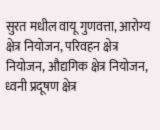सुरत मधील वायू गुणवत्ता, आरोग्य क्षेत्र नियोजन, परिवहन क्षेत्र नियोजन, औद्यगिक क्षेत्र नियोजन, ध्वनी प्रदूषण क्षेत्र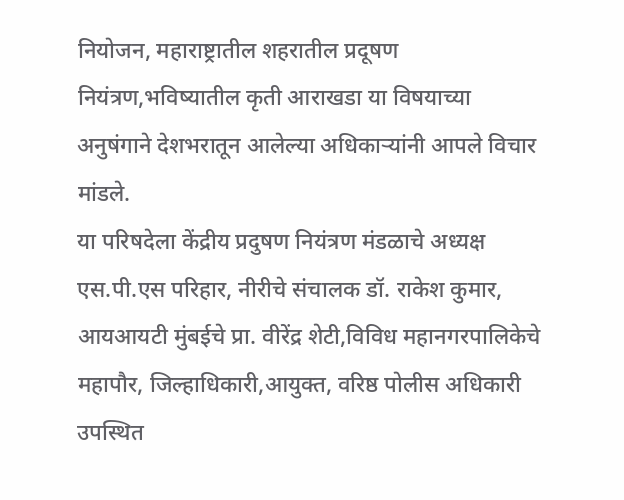नियोजन, महाराष्ट्रातील शहरातील प्रदूषण नियंत्रण,भविष्यातील कृती आराखडा या विषयाच्या अनुषंगाने देशभरातून आलेल्या अधिकाऱ्यांनी आपले विचार मांडले.
या परिषदेला केंद्रीय प्रदुषण नियंत्रण मंडळाचे अध्यक्ष एस.पी.एस परिहार, नीरीचे संचालक डॉ. राकेश कुमार, आयआयटी मुंबईचे प्रा. वीरेंद्र शेटी,विविध महानगरपालिकेचे महापौर, जिल्हाधिकारी,आयुक्त, वरिष्ठ पोलीस अधिकारी उपस्थित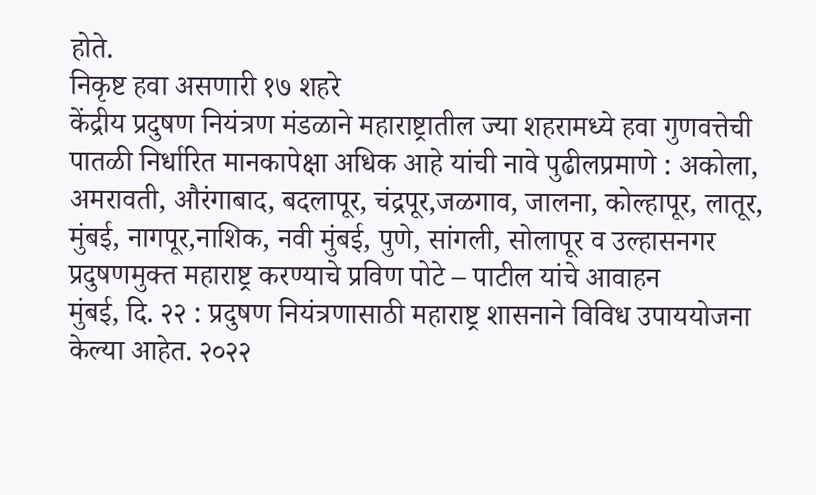होते.
निकृष्ट हवा असणारी १७ शहरे
केंद्रीय प्रदुषण नियंत्रण मंडळाने महाराष्ट्रातील ज्या शहरामध्ये हवा गुणवत्तेची पातळी निर्धारित मानकापेक्षा अधिक आहे यांची नावे पुढीलप्रमाणे : अकोला, अमरावती, औरंगाबाद, बदलापूर, चंद्रपूर,जळगाव, जालना, कोल्हापूर, लातूर, मुंबई, नागपूर,नाशिक, नवी मुंबई, पुणे, सांगली, सोलापूर व उल्हासनगर
प्रदुषणमुक्त महाराष्ट्र करण्याचे प्रविण पोटे – पाटील यांचे आवाहन
मुंबई, दि. २२ : प्रदुषण नियंत्रणासाठी महाराष्ट्र शासनाने विविध उपाययोजना केल्या आहेत. २०२२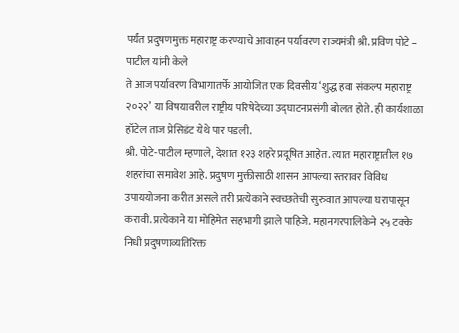पर्यंत प्रदुषणमुक्त महाराष्ट्र करण्याचे आवाहन पर्यावरण राज्यमंत्री श्री. प्रविण पोटे – पाटील यांनी केले
ते आज पर्यावरण विभागातर्फे आयोजित एक दिवसीय ‘शुद्ध हवा संकल्प महाराष्ट्र २०२२’ या विषयावरील राष्ट्रीय परिषेदेच्या उद्घाटनप्रसंगी बोलत होते. ही कार्यशाळा हॉटेल ताज प्रेसिडंट येथे पार पडली.
श्री. पोटे-पाटील म्हणाले, देशात १२३ शहरे प्रदूषित आहेत. त्यात महाराष्ट्रातील १७ शहरांचा समावेश आहे. प्रदुषण मुक्तीसाठी शासन आपल्या स्तरावर विविध उपाययोजना करीत असले तरी प्रत्येकाने स्वच्छतेची सुरुवात आपल्या घरापासून करावी. प्रत्येकाने या मोहिमेत सहभागी झाले पाहिजे. महानगरपालिकेने २५ टक्के निधी प्रदुषणाव्यतिरिक्त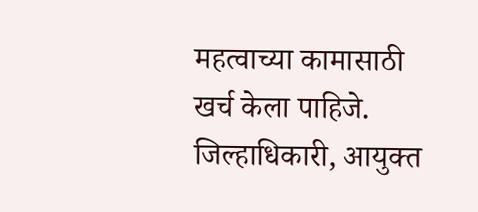महत्वाच्या कामासाठी खर्च केला पाहिजे. जिल्हाधिकारी, आयुक्त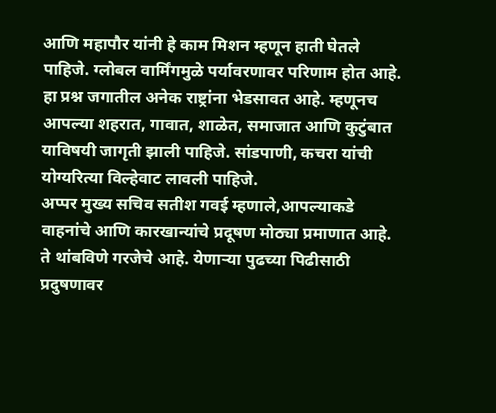आणि महापौर यांनी हे काम मिशन म्हणून हाती घेतले पाहिजे. ग्लोबल वार्मिंगमुळे पर्यावरणावर परिणाम होत आहे. हा प्रश्न जगातील अनेक राष्ट्रांना भेडसावत आहे. म्हणूनच आपल्या शहरात, गावात, शाळेत, समाजात आणि कुटुंबात याविषयी जागृती झाली पाहिजे. सांडपाणी, कचरा यांची योग्यरित्या विल्हेवाट लावली पाहिजे.
अप्पर मुख्य सचिव सतीश गवई म्हणाले,आपल्याकडे वाहनांचे आणि कारखान्यांचे प्रदूषण मोठ्या प्रमाणात आहे. ते थांबविणे गरजेचे आहे. येणाऱ्या पुढच्या पिढीसाठी प्रदुषणावर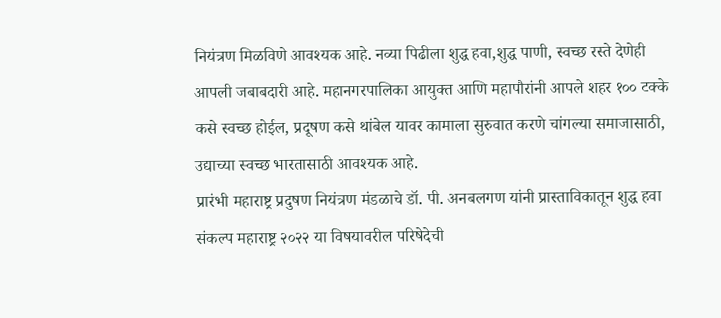नियंत्रण मिळविणे आवश्यक आहे. नव्या पिढीला शुद्ध हवा,शुद्ध पाणी, स्वच्छ रस्ते देणेही आपली जबाबदारी आहे. महानगरपालिका आयुक्त आणि महापौरांनी आपले शहर १०० टक्के कसे स्वच्छ होईल, प्रदूषण कसे थांबेल यावर कामाला सुरुवात करणे चांगल्या समाजासाठी, उद्याच्या स्वच्छ भारतासाठी आवश्यक आहे.
प्रारंभी महाराष्ट्र प्रदुषण नियंत्रण मंडळाचे डॉ. पी. अनबलगण यांनी प्रास्ताविकातून शुद्ध हवा संकल्प महाराष्ट्र २०२२ या विषयावरील परिषेदेची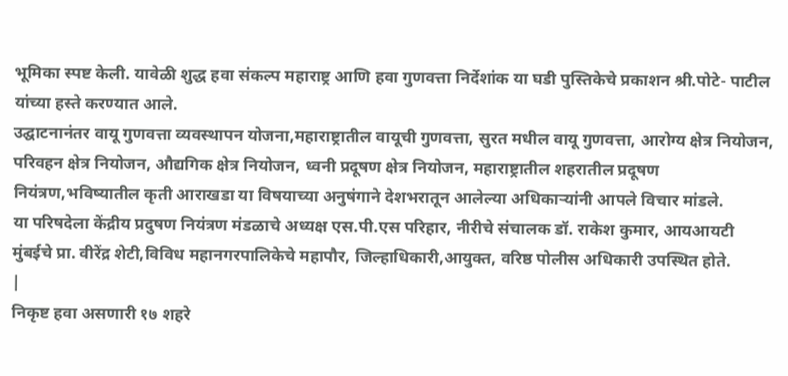भूमिका स्पष्ट केली. यावेळी शुद्ध हवा संकल्प महाराष्ट्र आणि हवा गुणवत्ता निर्देशांक या घडी पुस्तिकेचे प्रकाशन श्री.पोटे- पाटील यांच्या हस्ते करण्यात आले.
उद्घाटनानंतर वायू गुणवत्ता व्यवस्थापन योजना,महाराष्ट्रातील वायूची गुणवत्ता, सुरत मधील वायू गुणवत्ता, आरोग्य क्षेत्र नियोजन, परिवहन क्षेत्र नियोजन, औद्यगिक क्षेत्र नियोजन, ध्वनी प्रदूषण क्षेत्र नियोजन, महाराष्ट्रातील शहरातील प्रदूषण नियंत्रण,भविष्यातील कृती आराखडा या विषयाच्या अनुषंगाने देशभरातून आलेल्या अधिकाऱ्यांनी आपले विचार मांडले.
या परिषदेला केंद्रीय प्रदुषण नियंत्रण मंडळाचे अध्यक्ष एस.पी.एस परिहार, नीरीचे संचालक डॉ. राकेश कुमार, आयआयटी मुंबईचे प्रा. वीरेंद्र शेटी,विविध महानगरपालिकेचे महापौर, जिल्हाधिकारी,आयुक्त, वरिष्ठ पोलीस अधिकारी उपस्थित होते.
|
निकृष्ट हवा असणारी १७ शहरे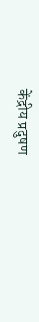केंद्रीय प्रदुषण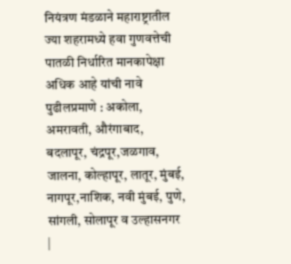नियंत्रण मंडळाने महाराष्ट्रातील ज्या शहरामध्ये हवा गुणवत्तेची पातळी निर्धारित मानकापेक्षा अधिक आहे यांची नावे पुढीलप्रमाणे : अकोला, अमरावती, औरंगाबाद, बदलापूर, चंद्रपूर,जळगाव, जालना, कोल्हापूर, लातूर, मुंबई, नागपूर,नाशिक, नवी मुंबई, पुणे, सांगली, सोलापूर व उल्हासनगर
|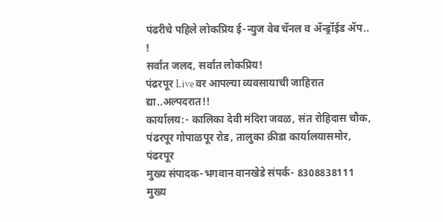पंढरीचे पहिले लोकप्रिय ई-न्युज वेब चॅनल व ॲन्ड्रॉईड ॲप.. !
सर्वात जलद, सर्वात लोकप्रिय!
पंढरपूर Live वर आपल्या व्यवसायाची जाहिरात द्या..अल्पदरात!!
कार्यालय:- कालिका देवी मंदिरा जवळ, संत रोहिदास चौक,
पंढरपूर गोपाळपूर रोड, तालुका क्रीडा कार्यालयासमोर, पंढरपूर
मुख्य संपादक-भगवान वानखेडे संपर्क- 8308838111
मुख्य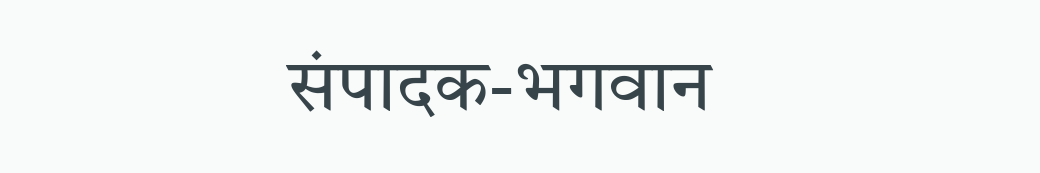संपादक-भगवान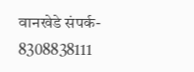वानखेडे संपर्क- 8308838111